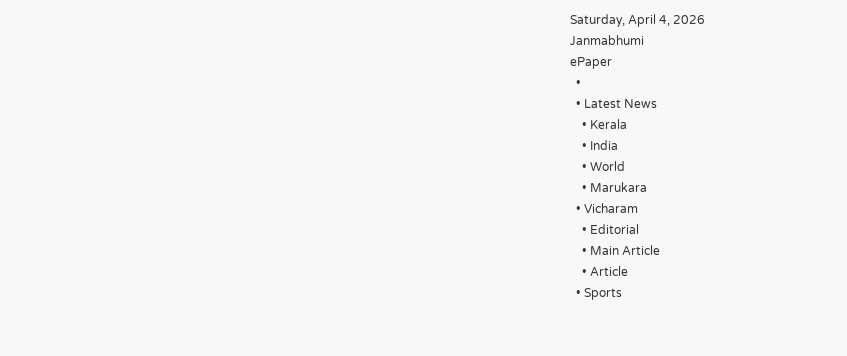Saturday, April 4, 2026
Janmabhumi
ePaper
  •
  • Latest News
    • Kerala
    • India
    • World
    • Marukara
  • Vicharam
    • Editorial
    • Main Article
    • Article
  • Sports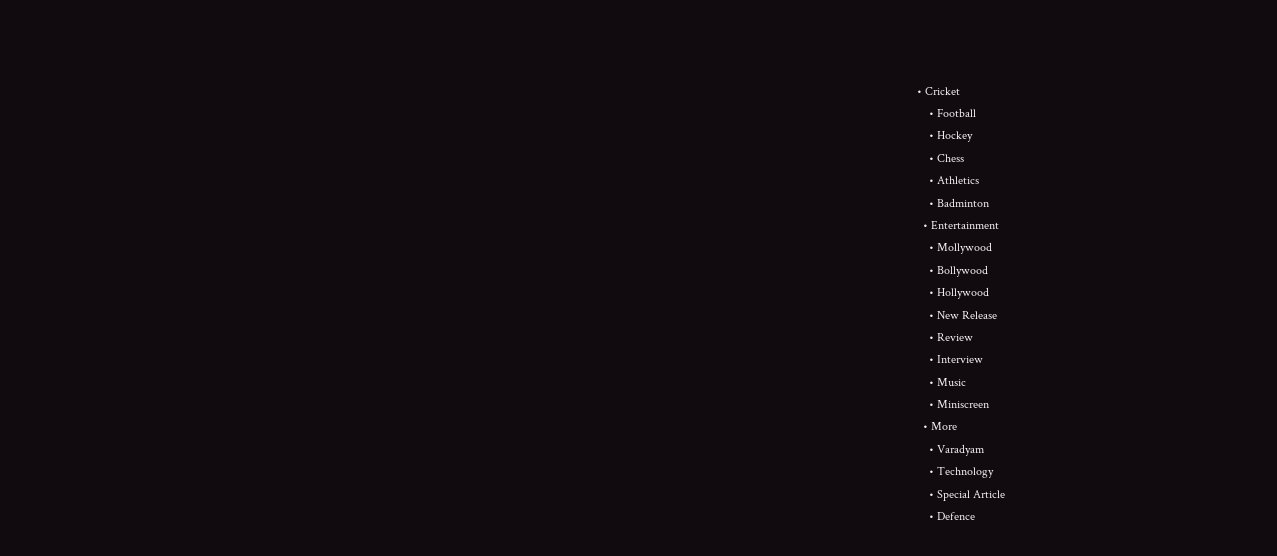• Cricket
    • Football
    • Hockey
    • Chess
    • Athletics
    • Badminton
  • Entertainment
    • Mollywood
    • Bollywood
    • Hollywood
    • New Release
    • Review
    • Interview
    • Music
    • Miniscreen
  • More
    • Varadyam
    • Technology
    • Special Article
    • Defence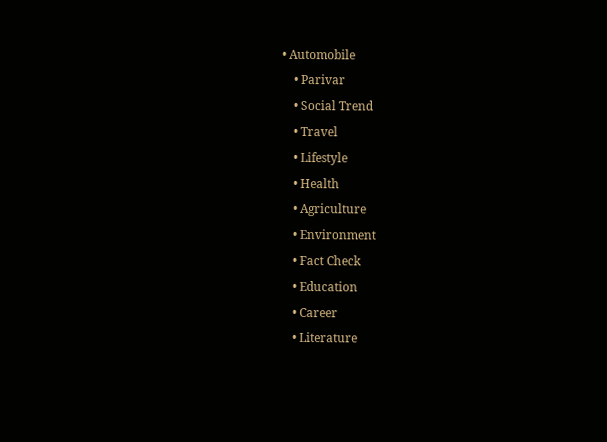• Automobile
    • Parivar
    • Social Trend
    • Travel
    • Lifestyle
    • Health
    • Agriculture
    • Environment
    • Fact Check
    • Education
    • Career
    • Literature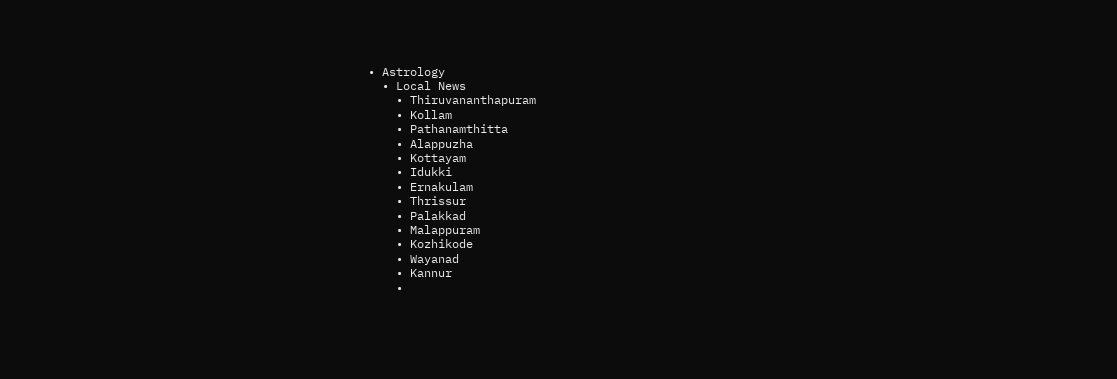• Astrology
  • Local News
    • Thiruvananthapuram
    • Kollam
    • Pathanamthitta
    • Alappuzha
    • Kottayam
    • Idukki
    • Ernakulam
    • Thrissur
    • Palakkad
    • Malappuram
    • Kozhikode
    • Wayanad
    • Kannur
    •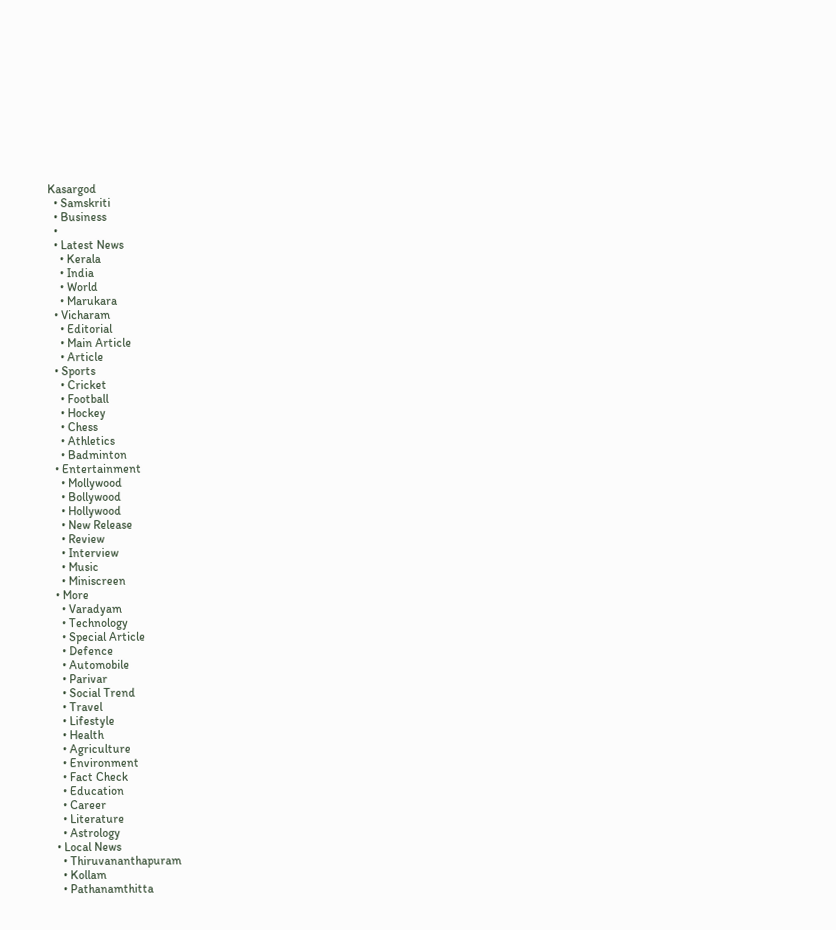Kasargod
  • Samskriti
  • Business
  •
  • Latest News
    • Kerala
    • India
    • World
    • Marukara
  • Vicharam
    • Editorial
    • Main Article
    • Article
  • Sports
    • Cricket
    • Football
    • Hockey
    • Chess
    • Athletics
    • Badminton
  • Entertainment
    • Mollywood
    • Bollywood
    • Hollywood
    • New Release
    • Review
    • Interview
    • Music
    • Miniscreen
  • More
    • Varadyam
    • Technology
    • Special Article
    • Defence
    • Automobile
    • Parivar
    • Social Trend
    • Travel
    • Lifestyle
    • Health
    • Agriculture
    • Environment
    • Fact Check
    • Education
    • Career
    • Literature
    • Astrology
  • Local News
    • Thiruvananthapuram
    • Kollam
    • Pathanamthitta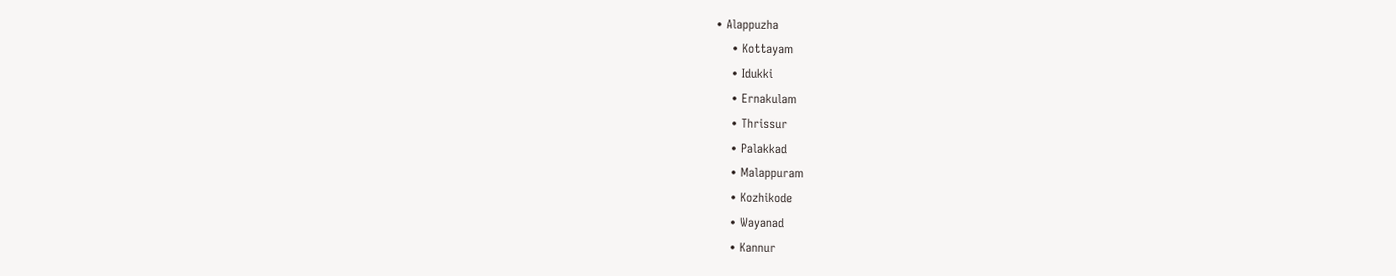• Alappuzha
    • Kottayam
    • Idukki
    • Ernakulam
    • Thrissur
    • Palakkad
    • Malappuram
    • Kozhikode
    • Wayanad
    • Kannur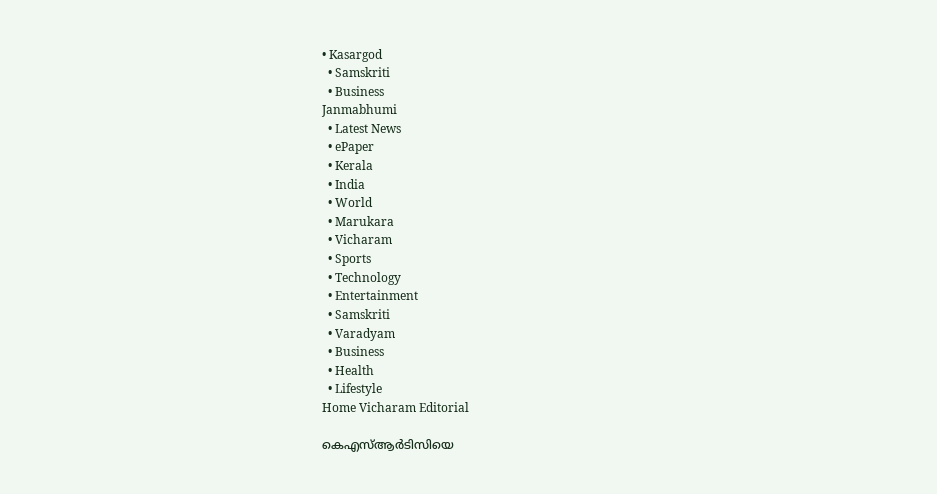• Kasargod
  • Samskriti
  • Business
Janmabhumi
  • Latest News
  • ePaper
  • Kerala
  • India
  • World
  • Marukara
  • Vicharam
  • Sports
  • Technology
  • Entertainment
  • Samskriti
  • Varadyam
  • Business
  • Health
  • Lifestyle
Home Vicharam Editorial

കെഎസ്ആര്‍ടിസിയെ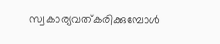സ്വകാര്യവത്കരിക്കുമ്പോള്‍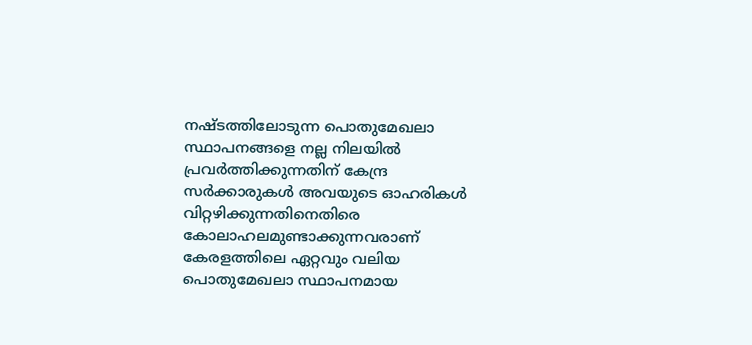നഷ്ടത്തിലോടുന്ന പൊതുമേഖലാ സ്ഥാപനങ്ങളെ നല്ല നിലയില്‍ പ്രവര്‍ത്തിക്കുന്നതിന് കേന്ദ്ര സര്‍ക്കാരുകള്‍ അവയുടെ ഓഹരികള്‍ വിറ്റഴിക്കുന്നതിനെതിരെ കോലാഹലമുണ്ടാക്കുന്നവരാണ് കേരളത്തിലെ ഏറ്റവും വലിയ പൊതുമേഖലാ സ്ഥാപനമായ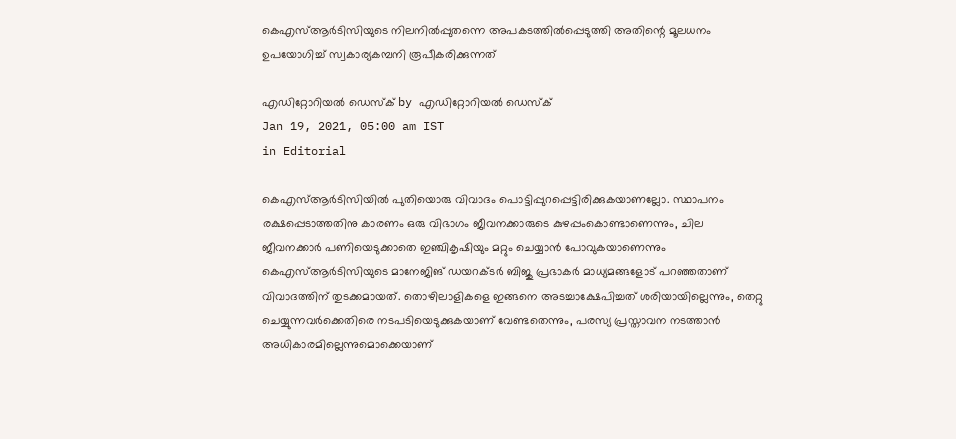കെഎസ്ആര്‍ടിസിയുടെ നിലനില്‍പ്പുതന്നെ അപകടത്തില്‍പ്പെടുത്തി അതിന്റെ മൂലധനം ഉപയോഗിച്ച് സ്വകാര്യകമ്പനി രൂപീകരിക്കുന്നത്

എഡിറ്റോറിയൽ ഡെസ്ക് by എഡിറ്റോറിയൽ ഡെസ്ക്
Jan 19, 2021, 05:00 am IST
in Editorial

കെഎസ്ആര്‍ടിസിയില്‍ പുതിയൊരു വിവാദം പൊട്ടിപ്പുറപ്പെട്ടിരിക്കുകയാണല്ലോ. സ്ഥാപനം രക്ഷപ്പെടാത്തതിനു കാരണം ഒരു വിഭാഗം ജീവനക്കാരുടെ കുഴപ്പംകൊണ്ടാണെന്നും, ചില ജീവനക്കാര്‍ പണിയെടുക്കാതെ ഇഞ്ചികൃഷിയും മറ്റും ചെയ്യാന്‍ പോവുകയാണെന്നും കെഎസ്ആര്‍ടിസിയുടെ മാനേജിങ് ഡയറക്ടര്‍ ബിജു പ്രഭാകര്‍ മാധ്യമങ്ങളോട് പറഞ്ഞതാണ് വിവാദത്തിന് തുടക്കമായത്. തൊഴിലാളികളെ ഇങ്ങനെ അടച്ചാക്ഷേപിച്ചത് ശരിയായില്ലെന്നും, തെറ്റു ചെയ്യുന്നവര്‍ക്കെതിരെ നടപടിയെടുക്കുകയാണ് വേണ്ടതെന്നും, പരസ്യ പ്രസ്താവന നടത്താന്‍ അധികാരമില്ലെന്നുമൊക്കെയാണ്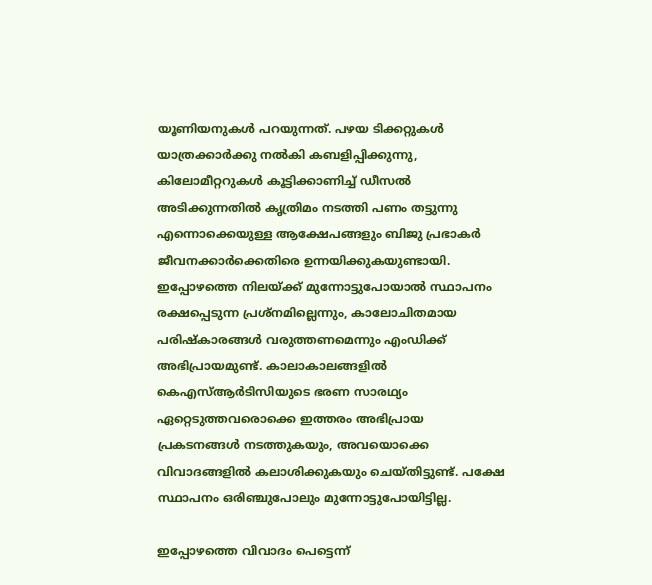യൂണിയനുകള്‍ പറയുന്നത്. പഴയ ടിക്കറ്റുകള്‍ യാത്രക്കാര്‍ക്കു നല്‍കി കബളിപ്പിക്കുന്നു, കിലോമീറ്ററുകള്‍ കൂട്ടിക്കാണിച്ച് ഡീസല്‍ അടിക്കുന്നതില്‍ കൃത്രിമം നടത്തി പണം തട്ടുന്നു എന്നൊക്കെയുള്ള ആക്ഷേപങ്ങളും ബിജു പ്രഭാകര്‍ ജീവനക്കാര്‍ക്കെതിരെ ഉന്നയിക്കുകയുണ്ടായി. ഇപ്പോഴത്തെ നിലയ്‌ക്ക് മുന്നോട്ടുപോയാല്‍ സ്ഥാപനം രക്ഷപ്പെടുന്ന പ്രശ്‌നമില്ലെന്നും, കാലോചിതമായ പരിഷ്‌കാരങ്ങള്‍ വരുത്തണമെന്നും എംഡിക്ക് അഭിപ്രായമുണ്ട്. കാലാകാലങ്ങളില്‍ കെഎസ്ആര്‍ടിസിയുടെ ഭരണ സാരഥ്യം ഏറ്റെടുത്തവരൊക്കെ ഇത്തരം അഭിപ്രായ പ്രകടനങ്ങള്‍ നടത്തുകയും, അവയൊക്കെ വിവാദങ്ങളില്‍ കലാശിക്കുകയും ചെയ്തിട്ടുണ്ട്. പക്ഷേ സ്ഥാപനം ഒരിഞ്ചുപോലും മുന്നോട്ടുപോയിട്ടില്ല.

ഇപ്പോഴത്തെ വിവാദം പെട്ടെന്ന്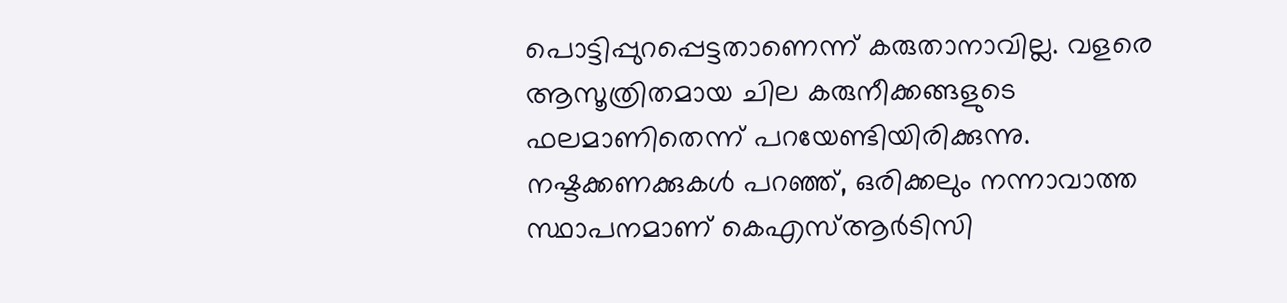പൊട്ടിപ്പുറപ്പെട്ടതാണെന്ന് കരുതാനാവില്ല. വളരെ ആസൂത്രിതമായ ചില കരുനീക്കങ്ങളുടെ ഫലമാണിതെന്ന് പറയേണ്ടിയിരിക്കുന്നു. നഷ്ടക്കണക്കുകള്‍ പറഞ്ഞ്, ഒരിക്കലും നന്നാവാത്ത സ്ഥാപനമാണ് കെഎസ്ആര്‍ടിസി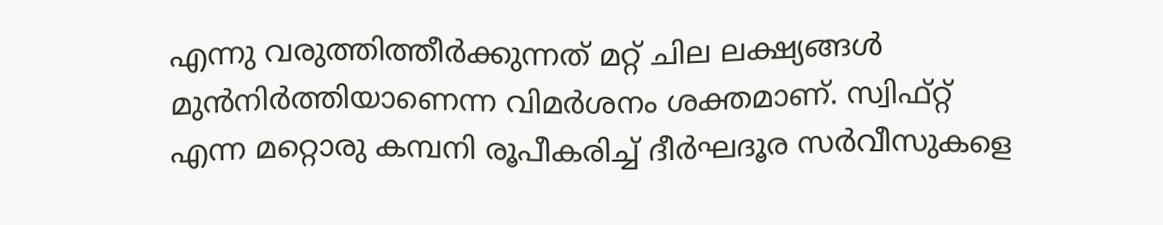എന്നു വരുത്തിത്തീര്‍ക്കുന്നത് മറ്റ് ചില ലക്ഷ്യങ്ങള്‍ മുന്‍നിര്‍ത്തിയാണെന്ന വിമര്‍ശനം ശക്തമാണ്. സ്വിഫ്റ്റ് എന്ന മറ്റൊരു കമ്പനി രൂപീകരിച്ച് ദീര്‍ഘദൂര സര്‍വീസുകളെ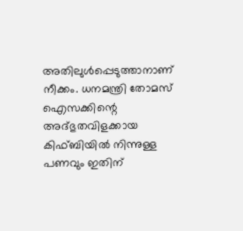അതിലുള്‍പ്പെടുത്താനാണ് നീക്കം. ധനമന്ത്രി തോമസ് ഐസക്കിന്റെ അദ്ഭുതവിളക്കായ കിഫ്ബിയില്‍ നിന്നുള്ള പണവും ഇതിന്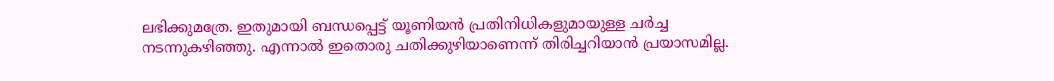ലഭിക്കുമത്രേ. ഇതുമായി ബന്ധപ്പെട്ട് യൂണിയന്‍ പ്രതിനിധികളുമായുള്ള ചര്‍ച്ച നടന്നുകഴിഞ്ഞു. എന്നാല്‍ ഇതൊരു ചതിക്കുഴിയാണെന്ന് തിരിച്ചറിയാന്‍ പ്രയാസമില്ല.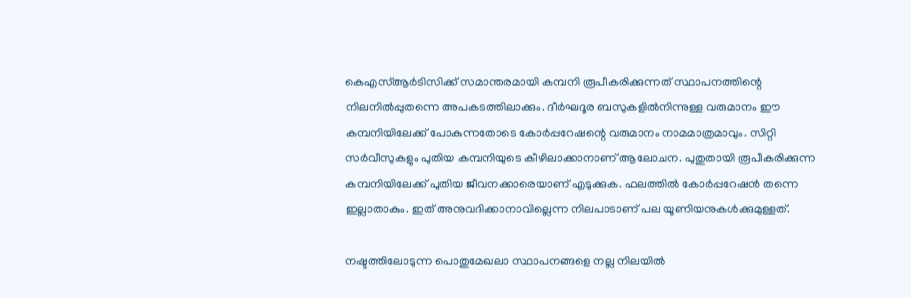കെഎസ്ആര്‍ടിസിക്ക് സമാന്തരമായി കമ്പനി രൂപീകരിക്കുന്നത് സ്ഥാപനത്തിന്റെ നിലനില്‍പ്പുതന്നെ അപകടത്തിലാക്കും. ദീര്‍ഘദൂര ബസുകളില്‍നിന്നുള്ള വരുമാനം ഈ കമ്പനിയിലേക്ക് പോകുന്നതോടെ കോര്‍പ്പറേഷന്റെ വരുമാനം നാമമാത്രമാവും. സിറ്റി സര്‍വീസുകളും പുതിയ കമ്പനിയുടെ കീഴിലാക്കാനാണ് ആലോചന. പുതുതായി രൂപീകരിക്കുന്ന കമ്പനിയിലേക്ക് പുതിയ ജീവനക്കാരെയാണ് എടുക്കുക. ഫലത്തില്‍ കോര്‍പ്പറേഷന്‍ തന്നെ ഇല്ലാതാകും. ഇത് അനുവദിക്കാനാവില്ലെന്ന നിലപാടാണ് പല യൂണിയനുകള്‍ക്കുമുള്ളത്.

നഷ്ടത്തിലോടുന്ന പൊതുമേഖലാ സ്ഥാപനങ്ങളെ നല്ല നിലയില്‍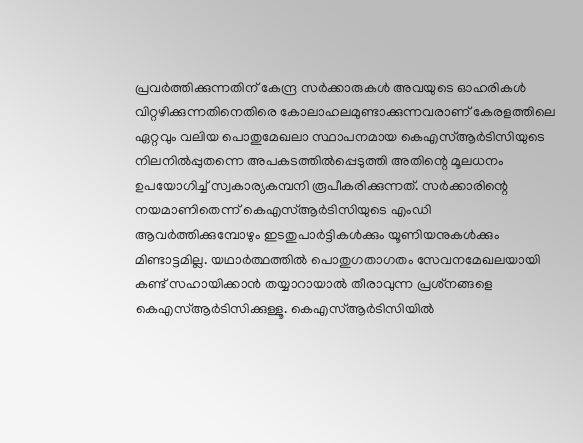പ്രവര്‍ത്തിക്കുന്നതിന് കേന്ദ്ര സര്‍ക്കാരുകള്‍ അവയുടെ ഓഹരികള്‍ വിറ്റഴിക്കുന്നതിനെതിരെ കോലാഹലമുണ്ടാക്കുന്നവരാണ് കേരളത്തിലെ ഏറ്റവും വലിയ പൊതുമേഖലാ സ്ഥാപനമായ കെഎസ്ആര്‍ടിസിയുടെ നിലനില്‍പ്പുതന്നെ അപകടത്തില്‍പ്പെടുത്തി അതിന്റെ മൂലധനം ഉപയോഗിച്ച് സ്വകാര്യകമ്പനി രൂപീകരിക്കുന്നത്. സര്‍ക്കാരിന്റെ നയമാണിതെന്ന് കെഎസ്ആര്‍ടിസിയുടെ എംഡി ആവര്‍ത്തിക്കുമ്പോഴും ഇടതുപാര്‍ട്ടികള്‍ക്കും യൂണിയനുകള്‍ക്കും മിണ്ടാട്ടമില്ല. യഥാര്‍ത്ഥത്തില്‍ പൊതുഗതാഗതം സേവനമേഖലയായി കണ്ട് സഹായിക്കാന്‍ തയ്യാറായാല്‍ തീരാവുന്ന പ്രശ്‌നങ്ങളെ കെഎസ്ആര്‍ടിസിക്കുള്ളൂ. കെഎസ്ആര്‍ടിസിയില്‍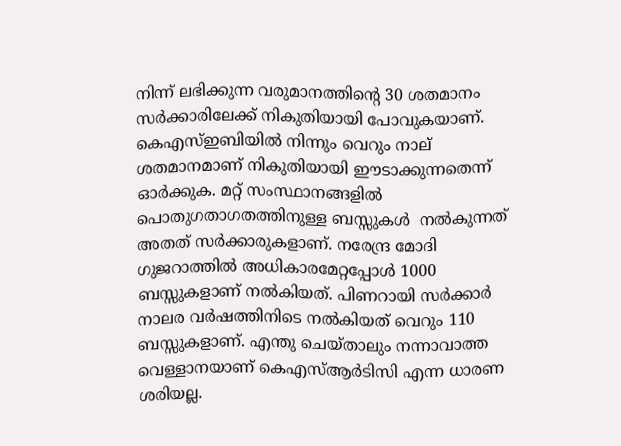നിന്ന് ലഭിക്കുന്ന വരുമാനത്തിന്റെ 30 ശതമാനം സര്‍ക്കാരിലേക്ക് നികുതിയായി പോവുകയാണ്. കെഎസ്ഇബിയില്‍ നിന്നും വെറും നാല് ശതമാനമാണ് നികുതിയായി ഈടാക്കുന്നതെന്ന് ഓര്‍ക്കുക. മറ്റ് സംസ്ഥാനങ്ങളില്‍ പൊതുഗതാഗതത്തിനുള്ള ബസ്സുകള്‍  നല്‍കുന്നത് അതത് സര്‍ക്കാരുകളാണ്. നരേന്ദ്ര മോദി ഗുജറാത്തില്‍ അധികാരമേറ്റപ്പോള്‍ 1000 ബസ്സുകളാണ് നല്‍കിയത്. പിണറായി സര്‍ക്കാര്‍ നാലര വര്‍ഷത്തിനിടെ നല്‍കിയത് വെറും 110 ബസ്സുകളാണ്. എന്തു ചെയ്താലും നന്നാവാത്ത വെള്ളാനയാണ് കെഎസ്ആര്‍ടിസി എന്ന ധാരണ ശരിയല്ല.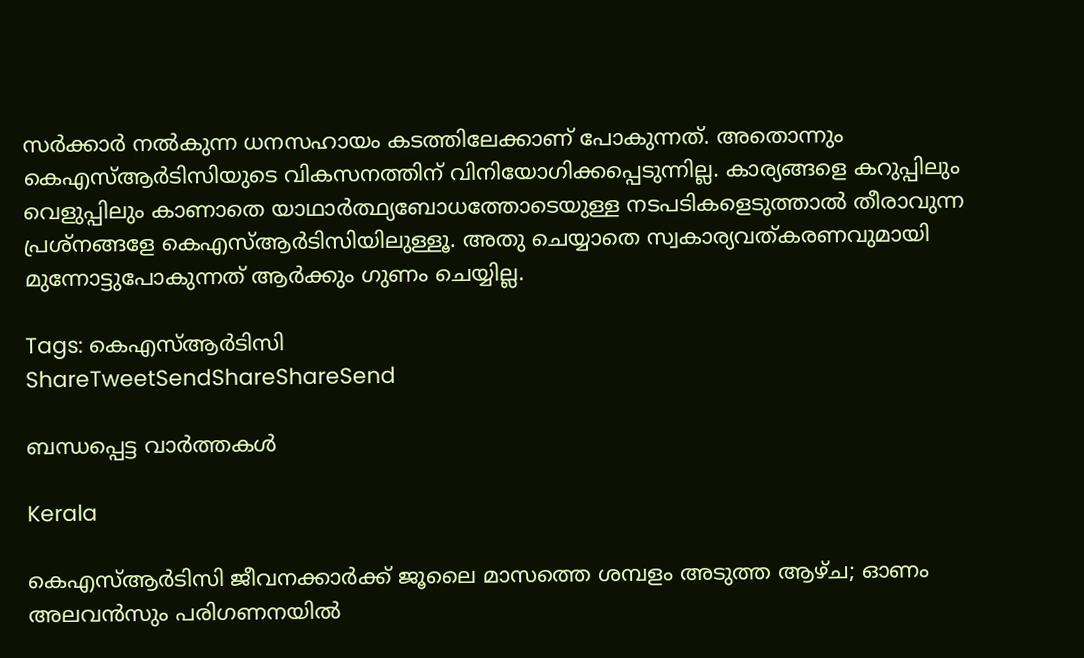സര്‍ക്കാര്‍ നല്‍കുന്ന ധനസഹായം കടത്തിലേക്കാണ് പോകുന്നത്. അതൊന്നും കെഎസ്ആര്‍ടിസിയുടെ വികസനത്തിന് വിനിയോഗിക്കപ്പെടുന്നില്ല. കാര്യങ്ങളെ കറുപ്പിലും വെളുപ്പിലും കാണാതെ യാഥാര്‍ത്ഥ്യബോധത്തോടെയുള്ള നടപടികളെടുത്താല്‍ തീരാവുന്ന പ്രശ്‌നങ്ങളേ കെഎസ്ആര്‍ടിസിയിലുള്ളൂ. അതു ചെയ്യാതെ സ്വകാര്യവത്കരണവുമായി മുന്നോട്ടുപോകുന്നത് ആര്‍ക്കും ഗുണം ചെയ്യില്ല.

Tags: കെഎസ്ആര്‍ടിസി
ShareTweetSendShareShareSend

ബന്ധപ്പെട്ട വാര്‍ത്തകള്‍

Kerala

കെഎസ്ആര്‍ടിസി ജീവനക്കാര്‍ക്ക് ജൂലൈ മാസത്തെ ശമ്പളം അടുത്ത ആഴ്ച; ഓണം അലവന്‍സും പരിഗണനയില്‍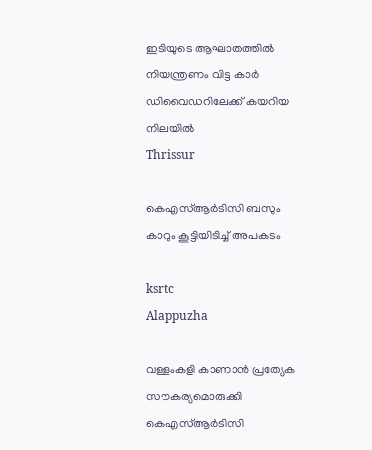ഇടിയുടെ ആഘാതത്തില്‍ നിയന്ത്രണം വിട്ട കാര്‍ ഡിവൈഡറിലേക്ക് കയറിയ നിലയില്‍
Thrissur

കെഎസ്ആര്‍ടിസി ബസും കാറും കൂട്ടിയിടിച്ച് അപകടം

ksrtc
Alappuzha

വള്ളംകളി കാണാന്‍ പ്രത്യേക സൗകര്യമൊരുക്കി കെഎസ്ആര്‍ടിസി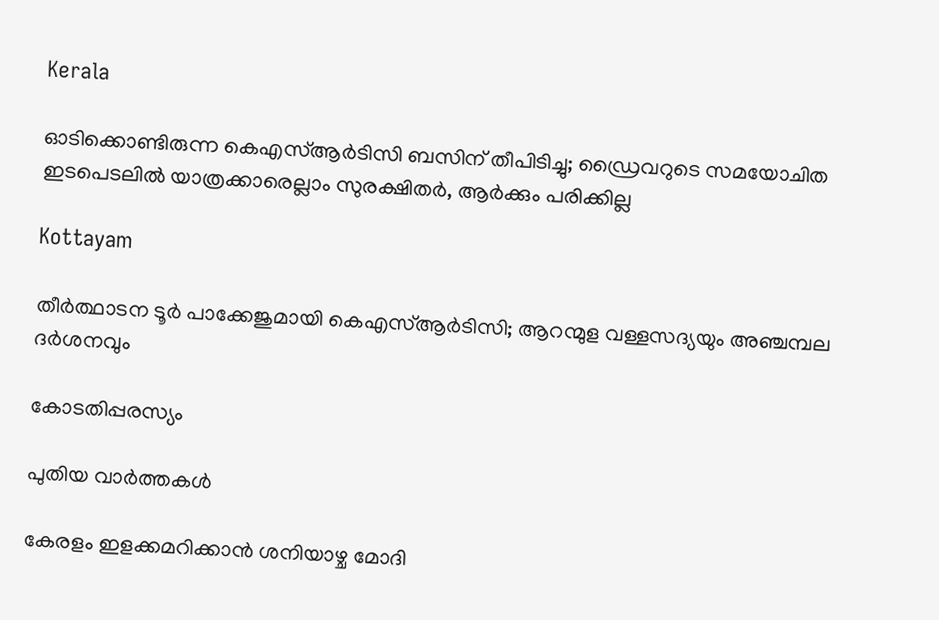Kerala

ഓടിക്കൊണ്ടിരുന്ന കെഎസ്ആര്‍ടിസി ബസിന് തീപിടിച്ചു; ഡ്രൈവറുടെ സമയോചിത ഇടപെടലില്‍ യാത്രക്കാരെല്ലാം സുരക്ഷിതര്‍, ആര്‍ക്കും പരിക്കില്ല

Kottayam

തീര്‍ത്ഥാടന ടൂര്‍ പാക്കേജുമായി കെഎസ്ആര്‍ടിസി; ആറന്മുള വള്ളസദ്യയും അഞ്ചമ്പല ദര്‍ശനവും

കോടതിപ്പരസ്യം

പുതിയ വാര്‍ത്തകള്‍

കേരളം ഇളക്കമറിക്കാന്‍ ശനിയാഴ്ച മോദി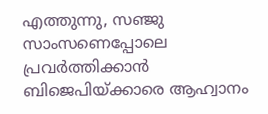എത്തുന്നു, സഞ്ജു സാംസണെപ്പോലെ പ്രവര്‍ത്തിക്കാന്‍ ബിജെപിയ്‌ക്കാരെ ആഹ്വാനം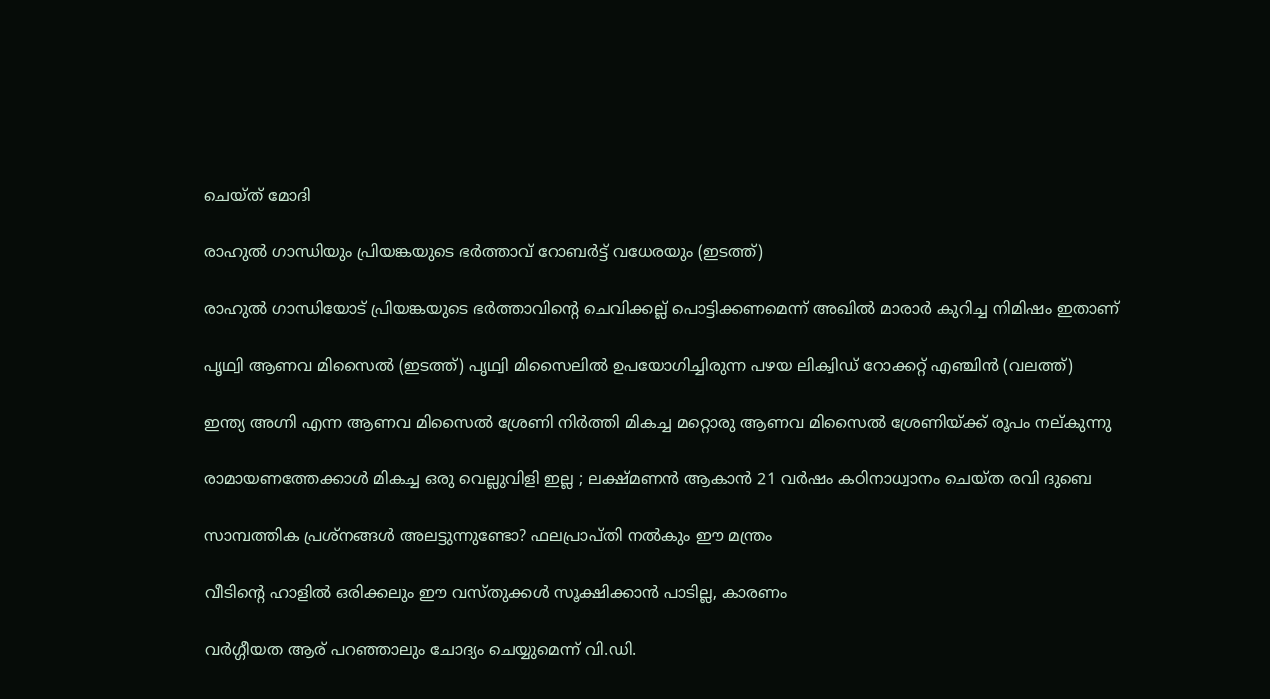ചെയ്ത് മോദി

രാഹുല്‍ ഗാന്ധിയും പ്രിയങ്കയുടെ ഭര്‍ത്താവ് റോബര്‍ട്ട് വധേരയും (ഇടത്ത്)

രാഹുല്‍ ഗാന്ധിയോട് പ്രിയങ്കയുടെ ഭര്‍ത്താവിന്റെ ചെവിക്കല്ല് പൊട്ടിക്കണമെന്ന് അഖില്‍ മാരാര്‍ കുറിച്ച നിമിഷം ഇതാണ്

പൃഥ്വി ആണവ മിസൈല്‍ (ഇടത്ത്) പൃഥ്വി മിസൈലില്‍ ഉപയോഗിച്ചിരുന്ന പഴയ ലിക്വിഡ് റോക്കറ്റ് എഞ്ചിന്‍ (വലത്ത്)

ഇന്ത്യ അഗ്നി എന്ന ആണവ മിസൈല്‍ ശ്രേണി നിര്‍ത്തി മികച്ച മറ്റൊരു ആണവ മിസൈല്‍ ശ്രേണിയ്‌ക്ക് രൂപം നല‍്കുന്നു

രാമായണത്തേക്കാൾ മികച്ച ഒരു വെല്ലുവിളി ഇല്ല ; ലക്ഷ്മണൻ ആകാൻ 21 വർഷം കഠിനാധ്വാനം ചെയ്ത രവി ദുബെ

സാമ്പത്തിക പ്രശ്നങ്ങൾ അലട്ടുന്നുണ്ടോ? ഫലപ്രാപ്തി നൽകും ഈ മന്ത്രം

വീടിന്റെ ഹാളിൽ ഒരിക്കലും ഈ വസ്തുക്കൾ സൂക്ഷിക്കാൻ പാടില്ല, കാരണം

വര്‍ഗ്ഗീയത ആര് പറഞ്ഞാലും ചോദ്യം ചെയ്യുമെന്ന് വി.ഡി.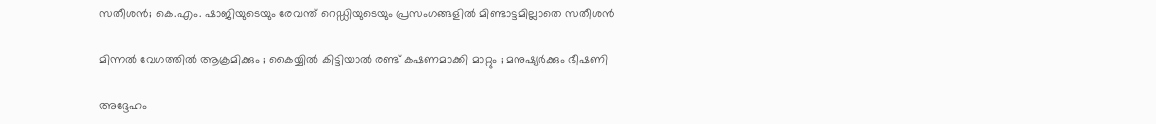സതീശന്‍; കെ.എം. ഷാജിയുടെയും രേവന്ത് റെഡ്ഡിയുടെയും പ്രസംഗങ്ങളില്‍ മിണ്ടാട്ടമില്ലാതെ സതീശന്‍

മിന്നൽ വേഗത്തില്‍ ആക്രമിക്കും ; കൈയ്യിൽ കിട്ടിയാൽ രണ്ട് കഷണമാക്കി മാറ്റും ; മനുഷ്യർക്കും ഭീഷണി

അദ്ദേഹം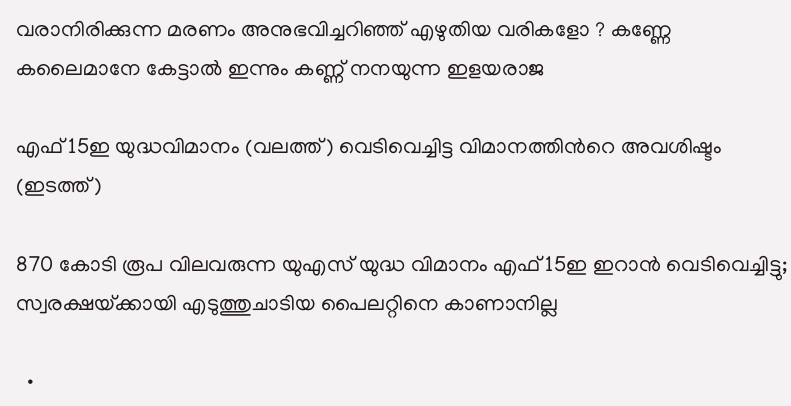വരാനിരിക്കുന്ന മരണം അനുഭവിച്ചറിഞ്ഞ് എഴുതിയ വരികളോ ? കണ്ണേ കലൈമാനേ കേട്ടാൽ ഇന്നും കണ്ണ് നനയുന്ന ഇളയരാജ

എഫ് 15ഇ യുദ്ധവിമാനം (വലത്ത്) വെടിവെച്ചിട്ട വിമാനത്തിന്‍റെ അവശിഷ്ടം (ഇടത്ത്)

870 കോടി രൂപ വിലവരുന്ന യുഎസ് യുദ്ധ വിമാനം എഫ് 15ഇ ഇറാന്‍ വെടിവെച്ചിട്ടു; സ്വരക്ഷയ്‌ക്കായി എടുത്തുചാടിയ പൈലറ്റിനെ കാണാനില്ല

  •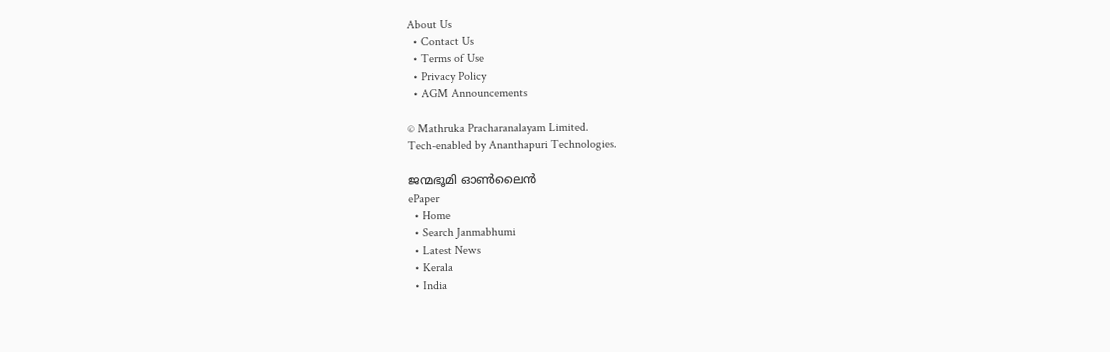About Us
  • Contact Us
  • Terms of Use
  • Privacy Policy
  • AGM Announcements

© Mathruka Pracharanalayam Limited.
Tech-enabled by Ananthapuri Technologies.

ജന്മഭൂമി ഓണ്‍ലൈന്‍
ePaper
  • Home
  • Search Janmabhumi
  • Latest News
  • Kerala
  • India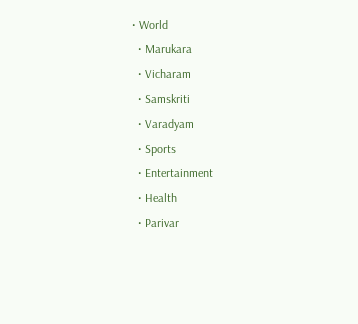• World
  • Marukara
  • Vicharam
  • Samskriti
  • Varadyam
  • Sports
  • Entertainment
  • Health
  • Parivar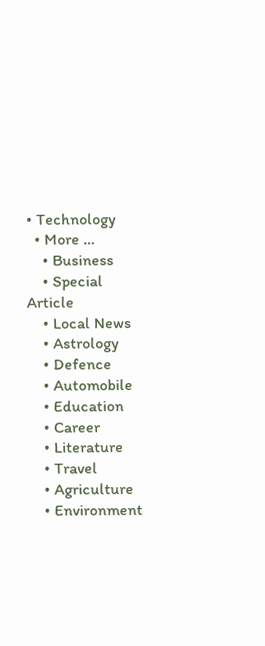• Technology
  • More …
    • Business
    • Special Article
    • Local News
    • Astrology
    • Defence
    • Automobile
    • Education
    • Career
    • Literature
    • Travel
    • Agriculture
    • Environment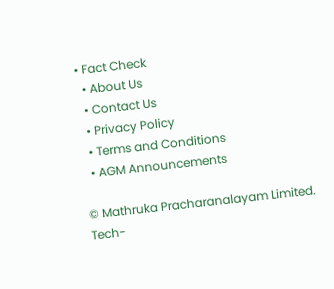• Fact Check
  • About Us
  • Contact Us
  • Privacy Policy
  • Terms and Conditions
  • AGM Announcements

© Mathruka Pracharanalayam Limited.
Tech-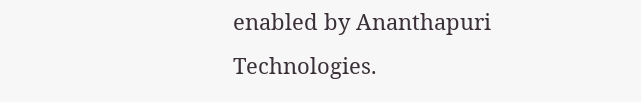enabled by Ananthapuri Technologies.